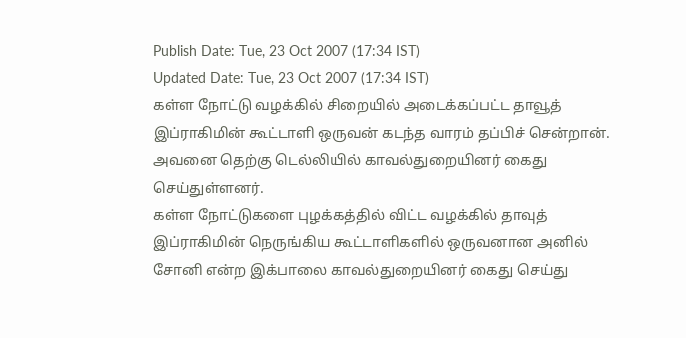Publish Date: Tue, 23 Oct 2007 (17:34 IST)
Updated Date: Tue, 23 Oct 2007 (17:34 IST)
கள்ள நோட்டு வழக்கில் சிறையில் அடைக்கப்பட்ட தாவூத் இப்ராகிமின் கூட்டாளி ஒருவன் கடந்த வாரம் தப்பிச் சென்றான். அவனை தெற்கு டெல்லியில் காவல்துறையினர் கைது செய்துள்ளனர்.
கள்ள நோட்டுகளை புழக்கத்தில் விட்ட வழக்கில் தாவுத் இப்ராகிமின் நெருங்கிய கூட்டாளிகளில் ஒருவனான அனில் சோனி என்ற இக்பாலை காவல்துறையினர் கைது செய்து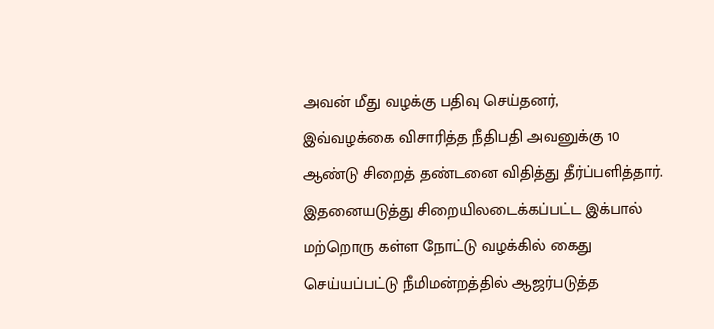அவன் மீது வழக்கு பதிவு செய்தனர்,
இவ்வழக்கை விசாரித்த நீதிபதி அவனுக்கு 10 ஆண்டு சிறைத் தண்டனை விதித்து தீர்ப்பளித்தார். இதனையடுத்து சிறையிலடைக்கப்பட்ட இக்பால் மற்றொரு கள்ள நோட்டு வழக்கில் கைது செய்யப்பட்டு நீமிமன்றத்தில் ஆஜர்படுத்த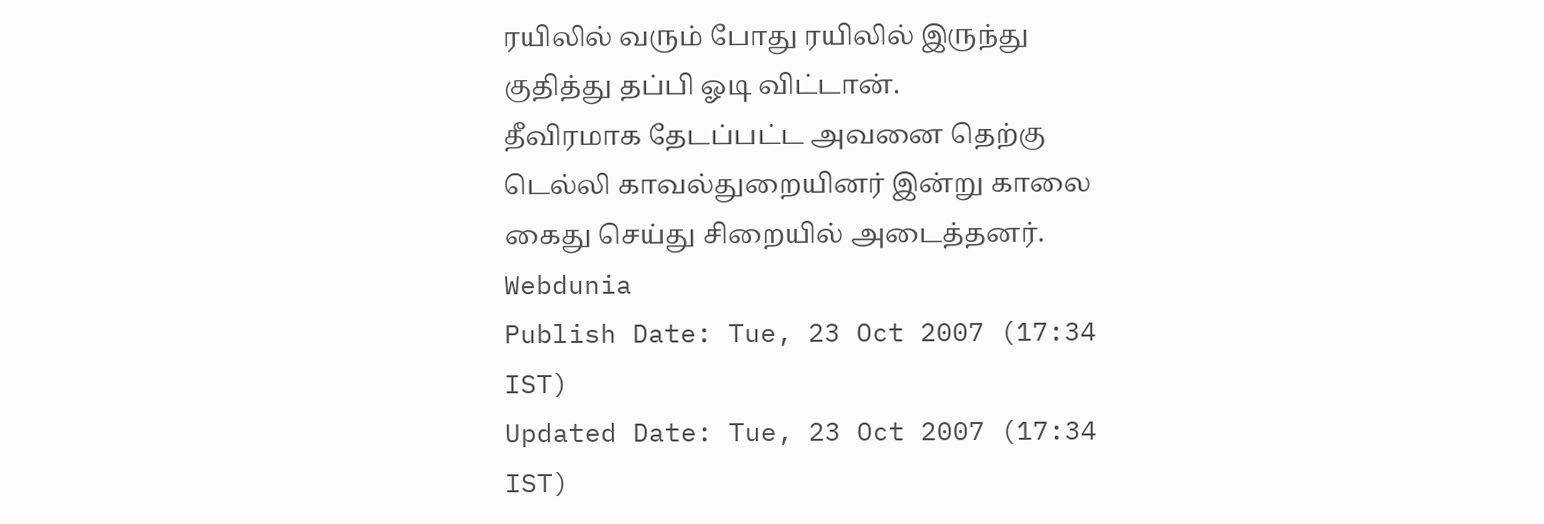ரயிலில் வரும் போது ரயிலில் இருந்து குதித்து தப்பி ஓடி விட்டான்.
தீவிரமாக தேடப்பட்ட அவனை தெற்கு டெல்லி காவல்துறையினர் இன்று காலை கைது செய்து சிறையில் அடைத்தனர்.
Webdunia
Publish Date: Tue, 23 Oct 2007 (17:34 IST)
Updated Date: Tue, 23 Oct 2007 (17:34 IST)